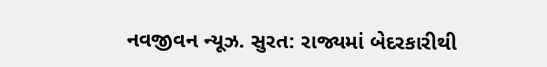નવજીવન ન્યૂઝ. સુરત: રાજ્યમાં બેદરકારીથી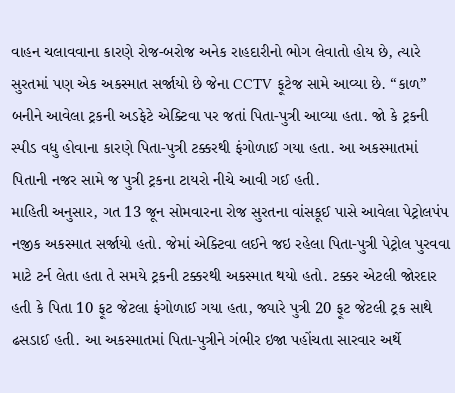વાહન ચલાવવાના કારણે રોજ-બરોજ અનેક રાહદારીનો ભોગ લેવાતો હોય છે, ત્યારે સુરતમાં પણ એક અકસ્માત સર્જાયો છે જેના CCTV ફૂટેજ સામે આવ્યા છે. “કાળ” બનીને આવેલા ટ્રકની અડફેટે એક્ટિવા પર જતાં પિતા-પુત્રી આવ્યા હતા. જો કે ટ્રકની સ્પીડ વધુ હોવાના કારણે પિતા-પુત્રી ટક્કરથી ફંગોળાઈ ગયા હતા. આ અકસ્માતમાં પિતાની નજર સામે જ પુત્રી ટ્રકના ટાયરો નીચે આવી ગઈ હતી.
માહિતી અનુસાર, ગત 13 જૂન સોમવારના રોજ સુરતના વાંસકૂઈ પાસે આવેલા પેટ્રોલપંપ નજીક અકસ્માત સર્જાયો હતો. જેમાં એક્ટિવા લઈને જઇ રહેલા પિતા-પુત્રી પેટ્રોલ પુરવવા માટે ટર્ન લેતા હતા તે સમયે ટ્રકની ટક્કરથી અકસ્માત થયો હતો. ટક્કર એટલી જોરદાર હતી કે પિતા 10 ફૂટ જેટલા ફંગોળાઈ ગયા હતા, જ્યારે પુત્રી 20 ફૂટ જેટલી ટ્રક સાથે ઢસડાઈ હતી. આ અકસ્માતમાં પિતા-પુત્રીને ગંભીર ઇજા પહોંચતા સારવાર અર્થે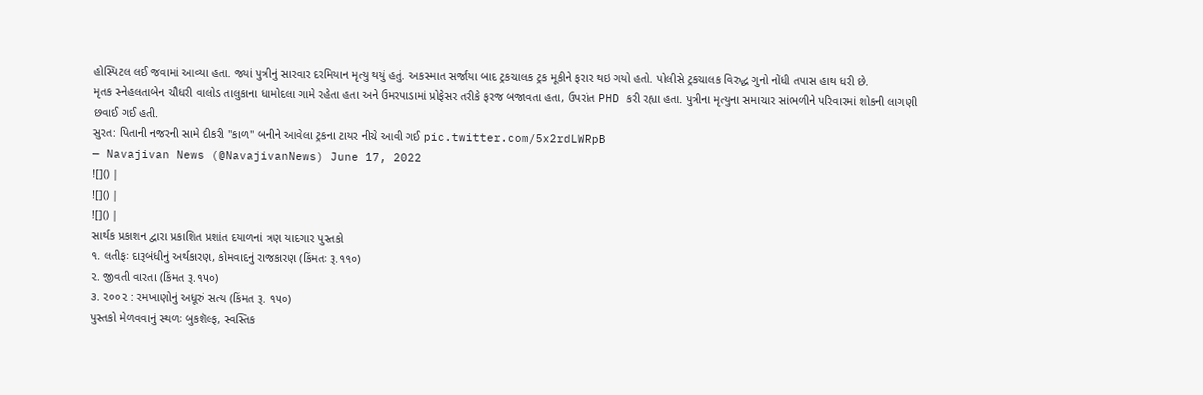હોસ્પિટલ લઈ જવામાં આવ્યા હતા. જ્યાં પુત્રીનું સારવાર દરમિયાન મૃત્યુ થયું હતું. અકસ્માત સર્જાયા બાદ ટ્રકચાલક ટ્રક મૂકીને ફરાર થઇ ગયો હતો. પોલીસે ટ્રકચાલક વિરુદ્ધ ગુનો નોંધી તપાસ હાથ ધરી છે.
મૃતક સ્નેહલતાબેન ચૌધરી વાલોડ તાલુકાના ધામોદલા ગામે રહેતા હતા અને ઉમરપાડામાં પ્રોફેસર તરીકે ફરજ બજાવતા હતા, ઉપરાંત PHD કરી રહ્યા હતા. પુત્રીના મૃત્યુના સમાચાર સાંભળીને પરિવારમાં શોકની લાગણી છવાઈ ગઈ હતી.
સુરત: પિતાની નજરની સામે દીકરી "કાળ" બનીને આવેલા ટ્રકના ટાયર નીચે આવી ગઈ pic.twitter.com/5x2rdLWRpB
— Navajivan News (@NavajivanNews) June 17, 2022
![]() |
![]() |
![]() |
સાર્થક પ્રકાશન દ્વારા પ્રકાશિત પ્રશાંત દયાળનાં ત્રણ યાદગાર પુસ્તકો
૧. લતીફઃ દારૂબંધીનું અર્થકારણ, કોમવાદનું રાજકારણ (કિંમતઃ રૂ.૧૧૦)
૨. જીવતી વારતા (કિંમત રૂ.૧૫૦)
૩. ૨૦૦૨ : રમખાણોનું અધૂરું સત્ય (કિંમત રૂ. ૧૫૦)
પુસ્તકો મેળવવાનું સ્થળઃ બુકશૅલ્ફ, સ્વસ્તિક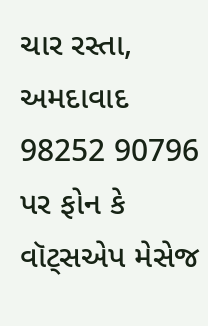ચાર રસ્તા, અમદાવાદ
98252 90796 પર ફોન કે વૉટ્સએપ મેસેજ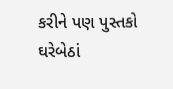કરીને પણ પુસ્તકો ઘરેબેઠાં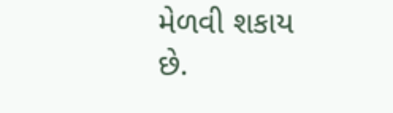મેળવી શકાય છે.